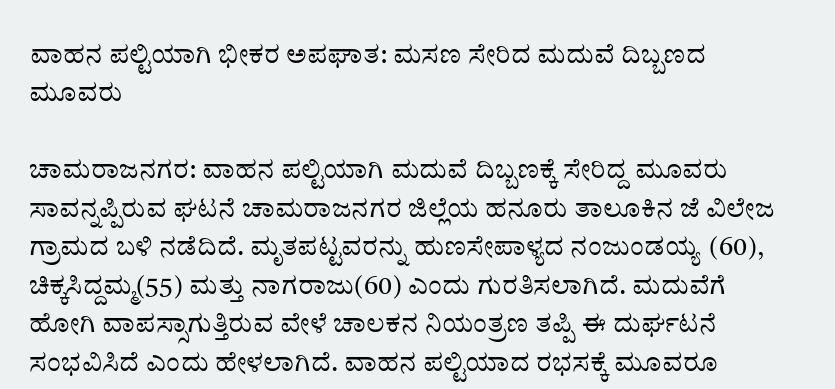ವಾಹನ ಪಲ್ಟಿಯಾಗಿ ಭೀಕರ ಅಪಘಾತ: ಮಸಣ ಸೇರಿದ ಮದುವೆ ದಿಬ್ಬಣದ ಮೂವರು

ಚಾಮರಾಜನಗರ: ವಾಹನ ಪಲ್ಟಿಯಾಗಿ ಮದುವೆ ದಿಬ್ಬಣಕ್ಕೆ ಸೇರಿದ್ದ ಮೂವರು ಸಾವನ್ನಪ್ಪಿರುವ ಘಟನೆ ಚಾಮರಾಜನಗರ ಜಿಲ್ಲೆಯ ಹನೂರು ತಾಲೂಕಿನ ಜೆ ವಿಲೇಜ ಗ್ರಾಮದ ಬಳಿ ನಡೆದಿದೆ. ಮೃತಪಟ್ಟವರನ್ನು ಹುಣಸೇಪಾಳ್ಯದ ನಂಜುಂಡಯ್ಯ (60), ಚಿಕ್ಕಸಿದ್ದಮ್ಮ(55) ಮತ್ತು ನಾಗರಾಜು(60) ಎಂದು ಗುರತಿಸಲಾಗಿದೆ. ಮದುವೆಗೆ ಹೋಗಿ ವಾಪಸ್ಸಾಗುತ್ತಿರುವ ವೇಳೆ ಚಾಲಕನ ನಿಯಂತ್ರಣ ತಪ್ಪಿ ಈ ದುರ್ಘಟನೆ ಸಂಭವಿಸಿದೆ ಎಂದು ಹೇಳಲಾಗಿದೆ. ವಾಹನ ಪಲ್ಟಿಯಾದ ರಭಸಕ್ಕೆ ಮೂವರೂ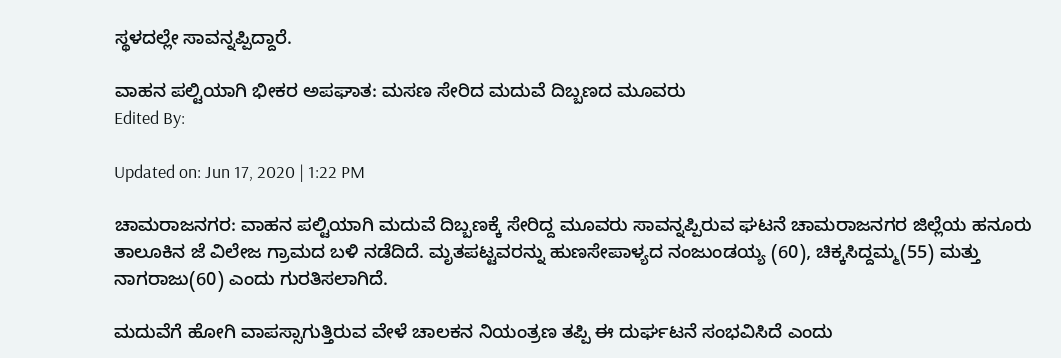ಸ್ಥಳದಲ್ಲೇ ಸಾವನ್ನಪ್ಪಿದ್ದಾರೆ.

ವಾಹನ ಪಲ್ಟಿಯಾಗಿ ಭೀಕರ ಅಪಘಾತ: ಮಸಣ ಸೇರಿದ ಮದುವೆ ದಿಬ್ಬಣದ ಮೂವರು
Edited By:

Updated on: Jun 17, 2020 | 1:22 PM

ಚಾಮರಾಜನಗರ: ವಾಹನ ಪಲ್ಟಿಯಾಗಿ ಮದುವೆ ದಿಬ್ಬಣಕ್ಕೆ ಸೇರಿದ್ದ ಮೂವರು ಸಾವನ್ನಪ್ಪಿರುವ ಘಟನೆ ಚಾಮರಾಜನಗರ ಜಿಲ್ಲೆಯ ಹನೂರು ತಾಲೂಕಿನ ಜೆ ವಿಲೇಜ ಗ್ರಾಮದ ಬಳಿ ನಡೆದಿದೆ. ಮೃತಪಟ್ಟವರನ್ನು ಹುಣಸೇಪಾಳ್ಯದ ನಂಜುಂಡಯ್ಯ (60), ಚಿಕ್ಕಸಿದ್ದಮ್ಮ(55) ಮತ್ತು ನಾಗರಾಜು(60) ಎಂದು ಗುರತಿಸಲಾಗಿದೆ.

ಮದುವೆಗೆ ಹೋಗಿ ವಾಪಸ್ಸಾಗುತ್ತಿರುವ ವೇಳೆ ಚಾಲಕನ ನಿಯಂತ್ರಣ ತಪ್ಪಿ ಈ ದುರ್ಘಟನೆ ಸಂಭವಿಸಿದೆ ಎಂದು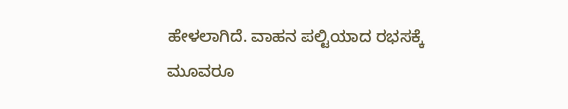ಹೇಳಲಾಗಿದೆ. ವಾಹನ ಪಲ್ಟಿಯಾದ ರಭಸಕ್ಕೆ ಮೂವರೂ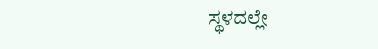ಸ್ಥಳದಲ್ಲೇ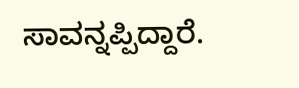ಸಾವನ್ನಪ್ಪಿದ್ದಾರೆ.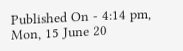Published On - 4:14 pm, Mon, 15 June 20